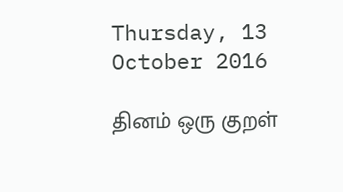Thursday, 13 October 2016

தினம் ஒரு குறள்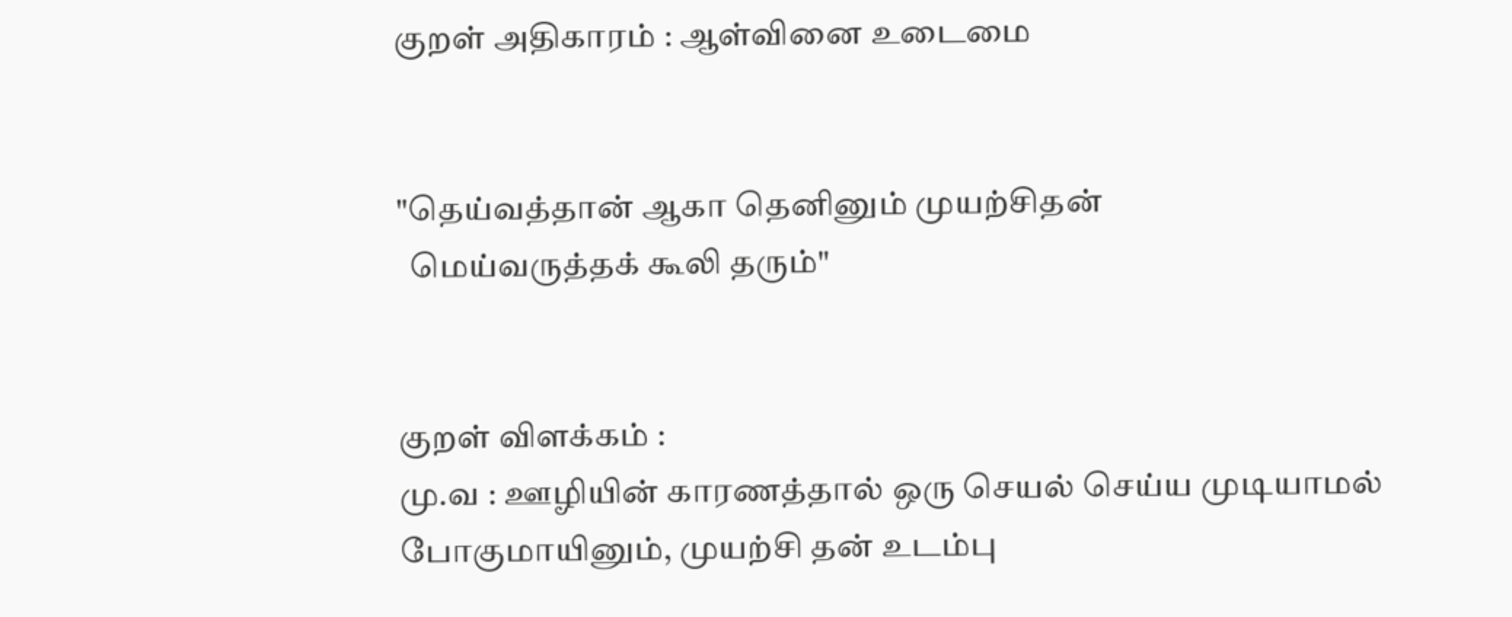குறள் அதிகாரம் : ஆள்வினை உடைமை


"தெய்வத்தான் ஆகா தெனினும் முயற்சிதன்
  மெய்வருத்தக் கூலி தரும்"


குறள் விளக்கம் :
மு.வ : ஊழியின் காரணத்தால் ஒரு செயல் செய்ய முடியாமல் போகுமாயினும், முயற்சி தன் உடம்பு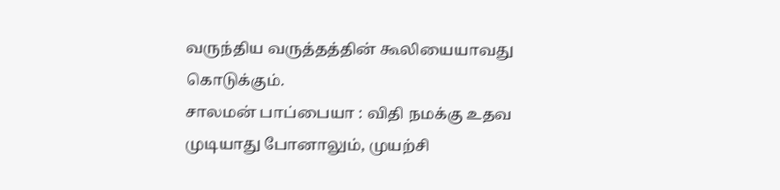வருந்திய வருத்தத்தின் கூலியையாவது கொடுக்கும்.
சாலமன் பாப்பையா : விதி நமக்கு உதவ முடியாது போனாலும், முயற்சி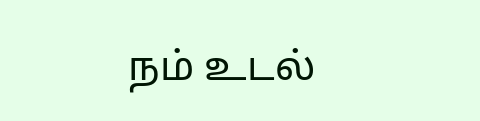நம் உடல்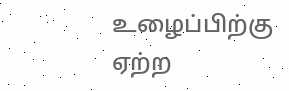உழைப்பிற்கு ஏற்ற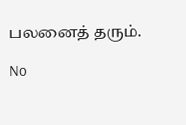பலனைத் தரும்.

No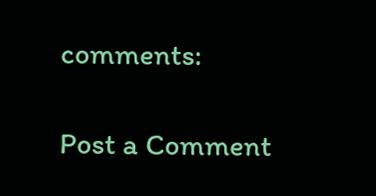comments:

Post a Comment